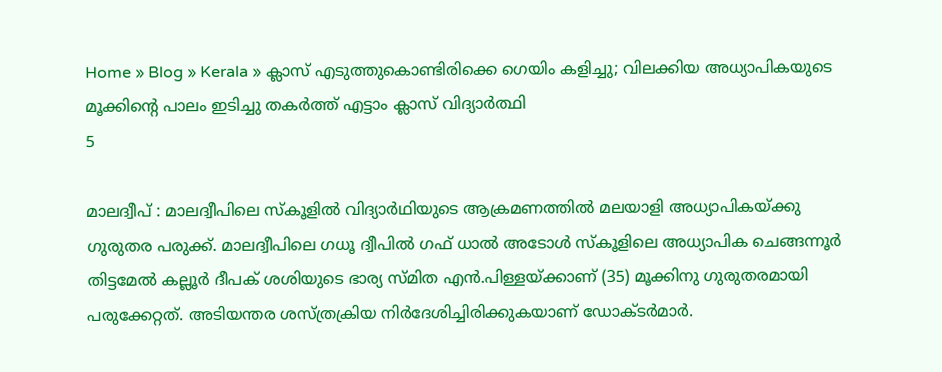Home » Blog » Kerala » ക്ലാസ് എടുത്തുകൊണ്ടിരിക്കെ ഗെയിം കളിച്ചു; വിലക്കിയ അധ്യാപികയുടെ മൂക്കിന്റെ പാലം ഇടിച്ചു തകര്‍ത്ത് എട്ടാം ക്ലാസ് വിദ്യാർത്ഥി
5

മാലദ്വീപ് : മാലദ്വീപിലെ സ്കൂളിൽ വിദ്യാർഥിയുടെ ആക്രമണത്തിൽ മലയാളി അധ്യാപികയ്ക്കു ഗുരുതര പരുക്ക്. മാലദ്വീപിലെ ഗധൂ ദ്വീപിൽ ഗഫ് ധാൽ അടോൾ സ്കൂളിലെ അധ്യാപിക ചെങ്ങന്നൂർ തിട്ടമേൽ കല്ലൂർ ദീപക് ശശിയുടെ ഭാര്യ സ്മിത എൻ.പിള്ളയ്ക്കാണ് (35) മൂക്കിനു ഗുരുതരമായി പരുക്കേറ്റത്. അടിയന്തര ശസ്ത്രക്രിയ നിർദേശിച്ചിരിക്കുകയാണ് ഡോക്ടർമാർ.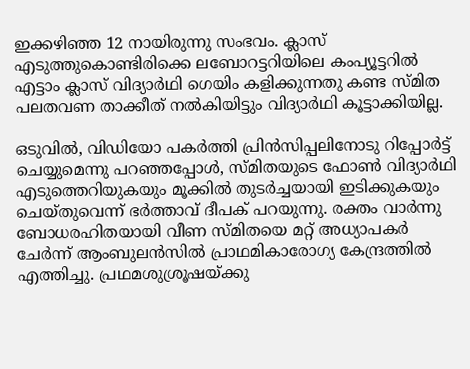ഇക്കഴിഞ്ഞ 12 നായിരുന്നു സംഭവം. ക്ലാസ് എടുത്തുകൊണ്ടിരിക്കെ ലബോറട്ടറിയിലെ കംപ്യൂട്ടറിൽ എട്ടാം ക്ലാസ് വിദ്യാർഥി ഗെയിം കളിക്കുന്നതു കണ്ട സ്മിത പലതവണ താക്കീത് നൽകിയിട്ടും വിദ്യാർഥി കൂട്ടാക്കിയില്ല.

ഒടുവിൽ, വിഡിയോ പകർത്തി പ്രിൻസിപ്പലിനോടു റിപ്പോർട്ട് ചെയ്യുമെന്നു പറഞ്ഞപ്പോൾ, സ്മിതയുടെ ഫോൺ വിദ്യാർഥി എടുത്തെറിയുകയും മൂക്കിൽ തുടർച്ചയായി ഇടിക്കുകയും ചെയ്തുവെന്ന് ഭർത്താവ് ദീപക് പറയുന്നു. രക്തം വാർന്നു ബോധരഹിതയായി വീണ സ്മിതയെ മറ്റ് അധ്യാപകർ ചേർന്ന് ആംബുലൻസിൽ പ്രാഥമികാരോഗ്യ കേന്ദ്രത്തിൽ എത്തിച്ചു. പ്രഥമശുശ്രൂഷയ്ക്കു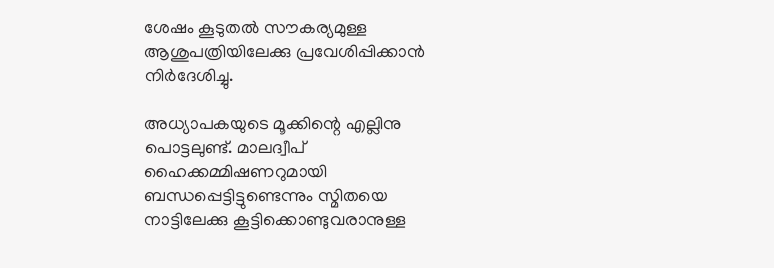ശേഷം കൂടുതൽ സൗകര്യമുള്ള ആശുപത്രിയിലേക്കു പ്രവേശിപ്പിക്കാൻ നിർദേശിച്ചു.

അധ്യാപകയുടെ മൂക്കിന്റെ എല്ലിനു പൊട്ടലുണ്ട്. മാലദ്വീപ് ഹൈക്കമ്മിഷണറുമായി ബന്ധപ്പെട്ടിട്ടുണ്ടെന്നും സ്മിതയെ നാട്ടിലേക്കു കൂട്ടിക്കൊണ്ടുവരാനുള്ള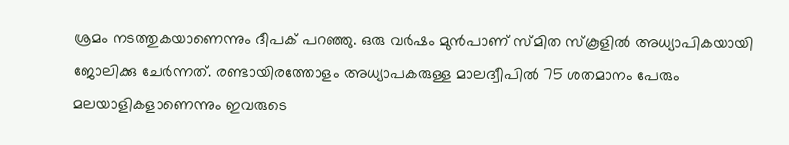ശ്രമം നടത്തുകയാണെന്നും ദീപക് പറഞ്ഞു. ഒരു വർഷം മുൻപാണ് സ്മിത സ്കൂളിൽ അധ്യാപികയായി ജോലിക്കു ചേർന്നത്. രണ്ടായിരത്തോളം അധ്യാപകരുള്ള മാലദ്വീപിൽ‍ 75 ശതമാനം പേരും മലയാളികളാണെന്നും ഇവരുടെ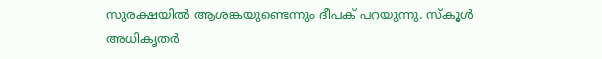സുരക്ഷയിൽ ആശങ്കയുണ്ടെന്നും ദീപക് പറയുന്നു. സ്കൂൾ അധികൃതർ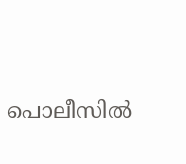പൊലീസിൽ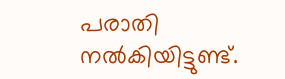പരാതി നൽകിയിട്ടുണ്ട്.